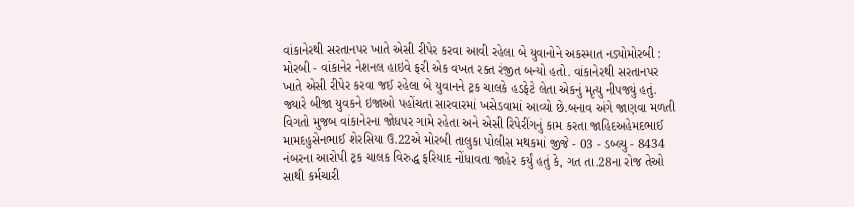વાંકાનેરથી સરતાનપર ખાતે એસી રીપેર કરવા આવી રહેલા બે યુવાનોને અકસ્માત નડ્યોમોરબી : મોરબી - વાંકાનેર નેશનલ હાઇવે ફરી એક વખત રક્ત રંજીત બન્યો હતો. વાંકાનેરથી સરતાનપર ખાતે એસી રીપેર કરવા જઈ રહેલા બે યુવાનને ટ્રક ચાલકે હડફેટે લેતા એકનું મૃત્યુ નીપજ્યું હતું. જ્યારે બીજા યુવકને ઇજાઓ પહોંચતા સારવારમાં ખસેડવામાં આવ્યો છે.બનાવ અંગે જાણવા મળતી વિગતો મુજબ વાંકાનેરના જોધપર ગામે રહેતા અને એસી રિપેરીંગનું કામ કરતા જાહિદઅહેમદભાઈ મામદહુસેનભાઈ શેરસિયા ઉ.22એ મોરબી તાલુકા પોલીસ મથકમાં જીજે - 03 - ડબ્લ્યુ - 8434 નંબરના આરોપી ટ્રક ચાલક વિરુદ્ધ ફરિયાદ નોંધાવતા જાહેર કર્યું હતું કે, ગત તા.28ના રોજ તેઓ સાથી કર્મચારી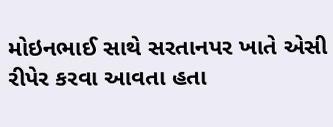મોઇનભાઈ સાથે સરતાનપર ખાતે એસી રીપેર કરવા આવતા હતા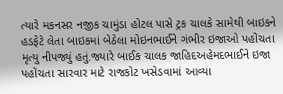ત્યારે મકનસર નજીક ચામુંડા હોટલ પાસે ટ્રક ચાલકે સામેથી બાઇકને હડફેટે લેતા બાઇકમાં બેઠેલા મોઇનભાઈને ગંભીર ઇજાઓ પહોંચતા મૃત્યુ નીપજ્યું હતું.જ્યારે બાઈક ચાલક જાહિદઅહેમદભાઈને ઇજા પહોંચતા સારવાર માટે રાજકોટ ખસેડવામાં આવ્યા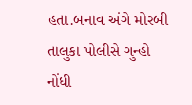હતા.બનાવ અંગે મોરબી તાલુકા પોલીસે ગુન્હો નોંધી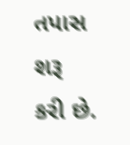તપાસ શરૂ કરી છે.